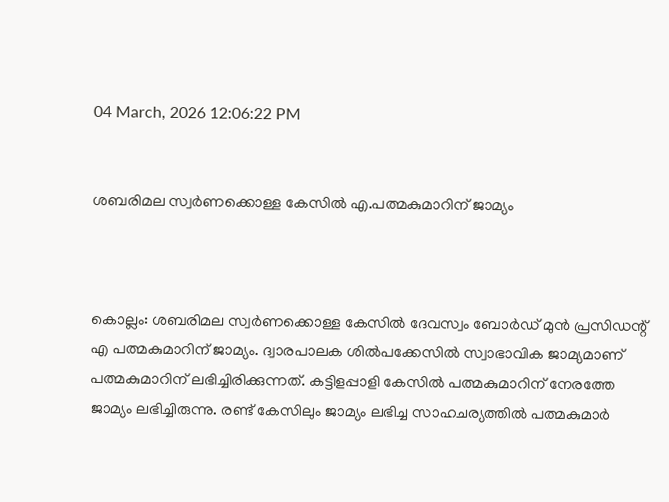04 March, 2026 12:06:22 PM


ശബരിമല സ്വർണക്കൊള്ള കേസില്‍ എ.പത്മകുമാറിന് ജാമ്യം



കൊല്ലം: ശബരിമല സ്വര്‍ണക്കൊള്ള കേസില്‍ ദേവസ്വം ബോര്‍ഡ് മുന്‍ പ്രസിഡന്റ് എ പത്മകുമാറിന് ജാമ്യം. ദ്വാരപാലക ശില്‍പക്കേസില്‍ സ്വാഭാവിക ജാമ്യമാണ് പത്മകുമാറിന് ലഭിച്ചിരിക്കുന്നത്. കട്ടിളപ്പാളി കേസില്‍ പത്മകുമാറിന് നേരത്തേ ജാമ്യം ലഭിച്ചിരുന്നു. രണ്ട് കേസിലും ജാമ്യം ലഭിച്ച സാഹചര്യത്തില്‍ പത്മകുമാര്‍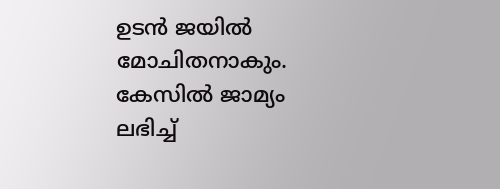ഉടന്‍ ജയില്‍ മോചിതനാകും. കേസില്‍ ജാമ്യം ലഭിച്ച്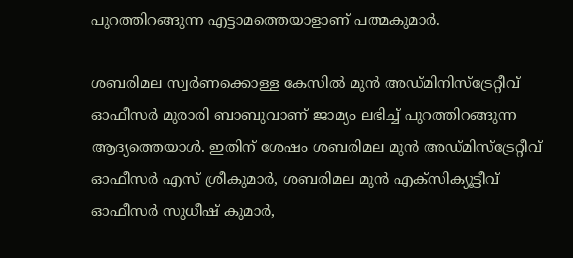പുറത്തിറങ്ങുന്ന എട്ടാമത്തെയാളാണ് പത്മകുമാര്‍.

ശബരിമല സ്വര്‍ണക്കൊള്ള കേസില്‍ മുന്‍ അഡ്മിനിസ്‌ട്രേറ്റീവ് ഓഫീസര്‍ മുരാരി ബാബുവാണ് ജാമ്യം ലഭിച്ച് പുറത്തിറങ്ങുന്ന ആദ്യത്തെയാള്‍. ഇതിന് ശേഷം ശബരിമല മുന്‍ അഡ്മിസ്‌ട്രേറ്റീവ് ഓഫീസര്‍ എസ് ശ്രീകുമാര്‍, ശബരിമല മുന്‍ എക്‌സിക്യൂട്ടീവ് ഓഫീസര്‍ സുധീഷ് കുമാര്‍,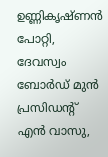ഉണ്ണികൃഷ്ണന്‍ പോറ്റി, ദേവസ്വം ബോർഡ് മുൻ പ്രസിഡൻ്റ് എന്‍ വാസു,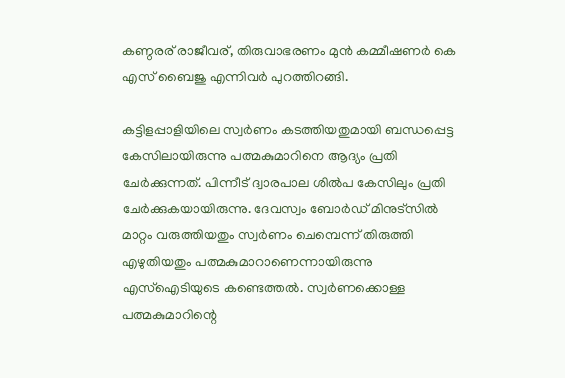കണ്ഠരര് രാജീവര്, തിരുവാഭരണം മുൻ കമ്മീഷണർ കെ എസ് ബൈജു എന്നിവര്‍ പുറത്തിറങ്ങി.

കട്ടിളപ്പാളിയിലെ സ്വര്‍ണം കടത്തിയതുമായി ബന്ധപ്പെട്ട കേസിലായിരുന്നു പത്മകുമാറിനെ ആദ്യം പ്രതി ചേര്‍ക്കുന്നത്. പിന്നീട് ദ്വാരപാല ശില്‍പ കേസിലും പ്രതി ചേര്‍ക്കുകയായിരുന്നു. ദേവസ്വം ബോര്‍ഡ് മിനുട്‌സില്‍ മാറ്റം വരുത്തിയതും സ്വര്‍ണം ചെമ്പെന്ന് തിരുത്തി എഴുതിയതും പത്മകുമാറാണെന്നായിരുന്നു എസ്‌ഐടിയുടെ കണ്ടെത്തല്‍. സ്വര്‍ണക്കൊള്ള പത്മകുമാറിന്റെ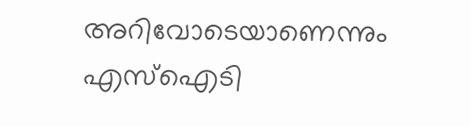അറിവോടെയാണെന്നും എസ്‌ഐടി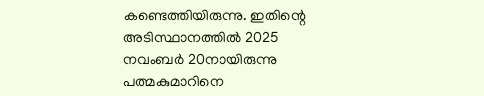കണ്ടെത്തിയിരുന്നു. ഇതിന്റെ അടിസ്ഥാനത്തില്‍ 2025 നവംബര്‍ 20നായിരുന്നു പത്മകുമാറിനെ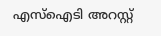എസ്‌ഐടി അറസ്റ്റ്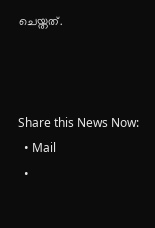ചെയ്തത്.



Share this News Now:
  • Mail
  •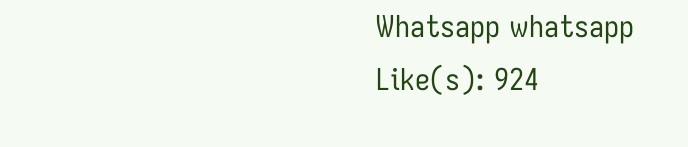Whatsapp whatsapp
Like(s): 924